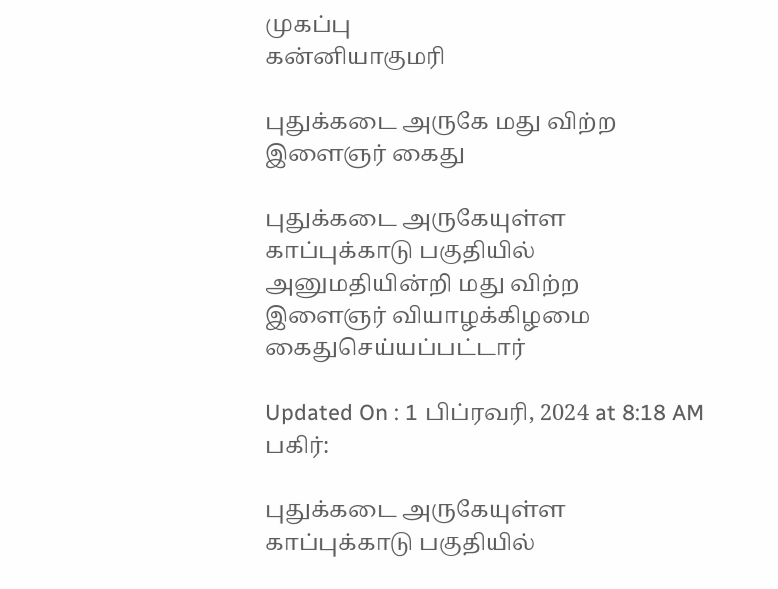முகப்பு
கன்னியாகுமரி

புதுக்கடை அருகே மது விற்ற இளைஞர் கைது

புதுக்கடை அருகேயுள்ள காப்புக்காடு பகுதியில் அனுமதியின்றி மது விற்ற இளைஞர் வியாழக்கிழமை கைதுசெய்யப்பட்டார்

Updated On : 1 பிப்ரவரி, 2024 at 8:18 AM
பகிர்:

புதுக்கடை அருகேயுள்ள காப்புக்காடு பகுதியில்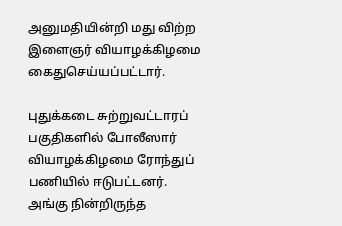அனுமதியின்றி மது விற்ற இளைஞர் வியாழக்கிழமை கைதுசெய்யப்பட்டார்.

புதுக்கடை சுற்றுவட்டாரப் பகுதிகளில் போலீஸார் வியாழக்கிழமை ரோந்துப் பணியில் ஈடுபட்டனர். அங்கு நின்றிருந்த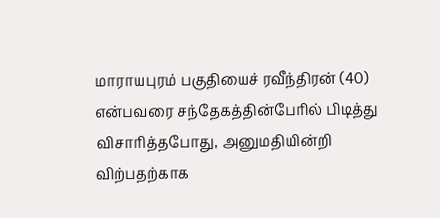மாராயபுரம் பகுதியைச் ரவீந்திரன் (40) என்பவரை சந்தேகத்தின்பேரில் பிடித்து விசாரித்தபோது, அனுமதியின்றி விற்பதற்காக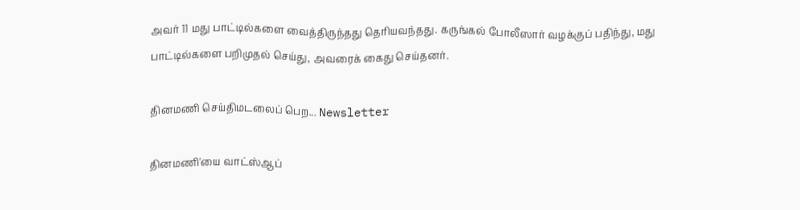அவர் 11 மது பாட்டில்களை வைத்திருந்தது தெரியவந்தது. கருங்கல் போலீஸார் வழக்குப் பதிந்து, மது பாட்டில்களை பறிமுதல் செய்து, அவரைக் கைது செய்தனர்.

தினமணி செய்திமடலைப் பெற... Newsletter

தினமணி'யை வாட்ஸ்ஆப்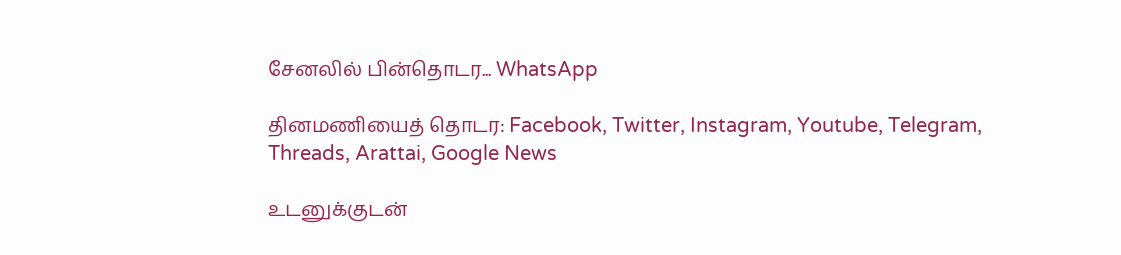சேனலில் பின்தொடர... WhatsApp

தினமணியைத் தொடர: Facebook, Twitter, Instagram, Youtube, Telegram, Threads, Arattai, Google News

உடனுக்குடன்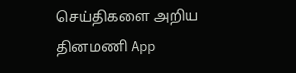செய்திகளை அறிய தினமணி App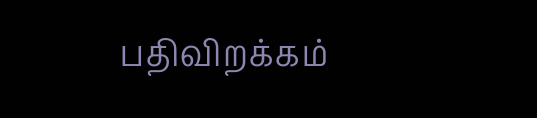பதிவிறக்கம்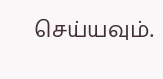செய்யவும்.